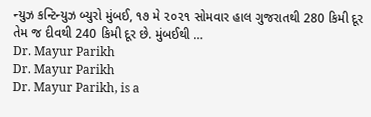ન્યુઝ કન્ટિન્યુઝ બ્યુરો મુંબઈ, ૧૭ મે ૨૦૨૧ સોમવાર હાલ ગુજરાતથી 280 કિમી દૂર તેમ જ દીવથી 240 કિમી દૂર છે. મુંબઈથી …
Dr. Mayur Parikh
Dr. Mayur Parikh
Dr. Mayur Parikh, is a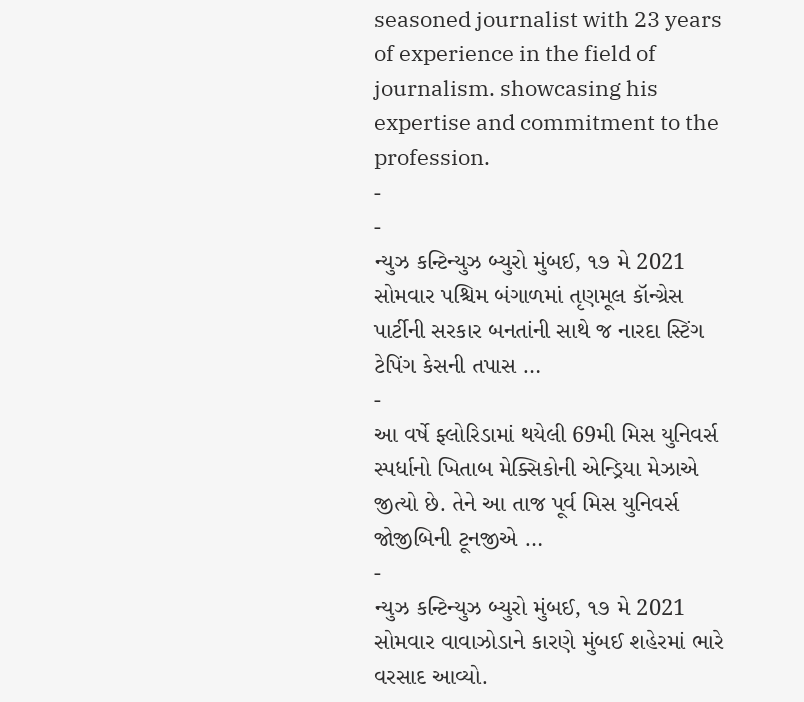seasoned journalist with 23 years of experience in the field of journalism. showcasing his expertise and commitment to the profession.
-
-
ન્યુઝ કન્ટિન્યુઝ બ્યુરો મુંબઈ, ૧૭ મે 2021 સોમવાર પશ્ચિમ બંગાળમાં તૃણમૂલ કૉન્ગ્રેસ પાર્ટીની સરકાર બનતાંની સાથે જ નારદા સ્ટિંગ ટેપિંગ કેસની તપાસ …
-
આ વર્ષે ફ્લોરિડામાં થયેલી 69મી મિસ યુનિવર્સ સ્પર્ધાનો ખિતાબ મેક્સિકોની એન્ડ્રિયા મેઝાએ જીત્યો છે. તેને આ તાજ પૂર્વ મિસ યુનિવર્સ જોજીબિની ટૂનજીએ …
-
ન્યુઝ કન્ટિન્યુઝ બ્યુરો મુંબઈ, ૧૭ મે 2021 સોમવાર વાવાઝોડાને કારણે મુંબઈ શહેરમાં ભારે વરસાદ આવ્યો.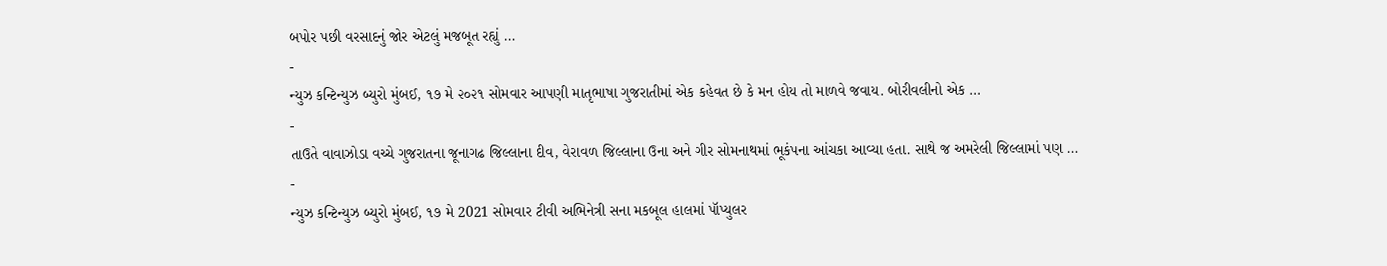બપોર પછી વરસાદનું જોર એટલું મજબૂત રહ્યું …
-
ન્યુઝ કન્ટિન્યુઝ બ્યુરો મુંબઈ, ૧૭ મે ૨૦૨૧ સોમવાર આપણી માતૃભાષા ગુજરાતીમાં એક કહેવત છે કે મન હોય તો માળવે જવાય. બોરીવલીનો એક …
-
તાઉતે વાવાઝોડા વચ્ચે ગુજરાતના જૂનાગઢ જિલ્લાના દીવ, વેરાવળ જિલ્લાના ઉના અને ગીર સોમનાથમાં ભૂકંપના આંચકા આવ્યા હતા. સાથે જ અમરેલી જિલ્લામાં પણ …
-
ન્યુઝ કન્ટિન્યુઝ બ્યુરો મુંબઈ, ૧૭ મે 2021 સોમવાર ટીવી અભિનેત્રી સના મકબૂલ હાલમાં પૉપ્યુલર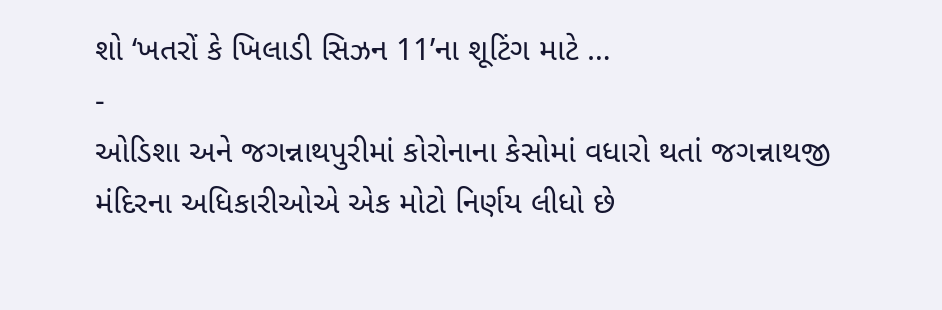શો ‘ખતરોં કે ખિલાડી સિઝન 11’ના શૂટિંગ માટે …
-
ઓડિશા અને જગન્નાથપુરીમાં કોરોનાના કેસોમાં વધારો થતાં જગન્નાથજી મંદિરના અધિકારીઓએ એક મોટો નિર્ણય લીધો છે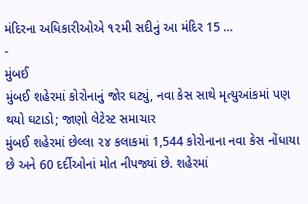મંદિરના અધિકારીઓએ ૧૨મી સદીનું આ મંદિર 15 …
-
મુંબઈ
મુંબઈ શહેરમાં કોરોનાનું જોર ઘટ્યું, નવા કેસ સાથે મૃત્યુઆંકમાં પણ થયો ઘટાડો; જાણો લેટેસ્ટ સમાચાર
મુંબઈ શહેરમાં છેલ્લા ૨૪ કલાકમાં 1,544 કોરોનાના નવા કેસ નોંધાયા છે અને 60 દર્દીઓનાં મોત નીપજ્યાં છે. શહેરમાં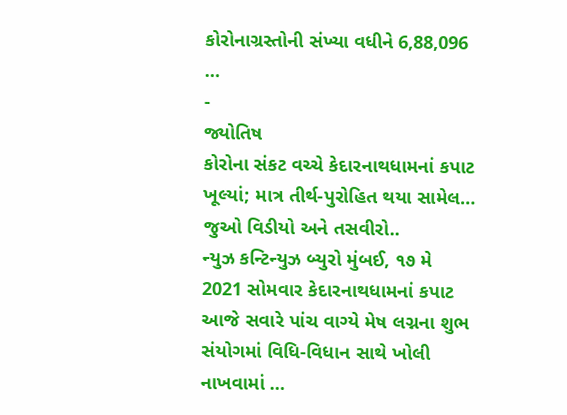કોરોનાગ્રસ્તોની સંખ્યા વધીને 6,88,096 …
-
જ્યોતિષ
કોરોના સંકટ વચ્ચે કેદારનાથધામનાં કપાટ ખૂલ્યાં; માત્ર તીર્થ-પુરોહિત થયા સામેલ… જુઓ વિડીયો અને તસવીરો..
ન્યુઝ કન્ટિન્યુઝ બ્યુરો મુંબઈ, ૧૭ મે 2021 સોમવાર કેદારનાથધામનાં કપાટ આજે સવારે પાંચ વાગ્યે મેષ લગ્નના શુભ સંયોગમાં વિધિ-વિધાન સાથે ખોલી નાખવામાં …